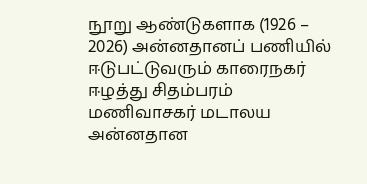நூறு ஆண்டுகளாக (1926 – 2026) அன்னதானப் பணியில் ஈடுபட்டுவரும் காரைநகர் ஈழத்து சிதம்பரம் மணிவாசகர் மடாலய அன்னதான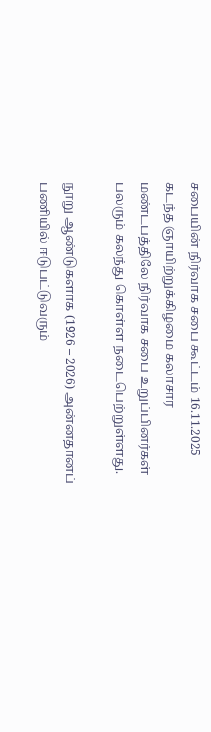சபையின் நிர்வாக சபை கூட்டம் 16.11.2025 கடந்த ஞாயிற்றுக்கிழமை கலாசார மண்டபத்திலே நிர்வாக சபை உறுப்பினர்கள் பலரும் கலந்து கொள்ள நடைபெற்றுள்ளது.

நூறு ஆண்டுகளாக (1926 – 2026) அன்னதானப் பணியில் ஈடுபட்டுவரும்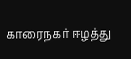காரைநகர் ஈழத்து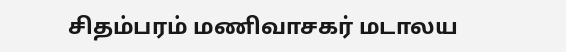சிதம்பரம் மணிவாசகர் மடாலய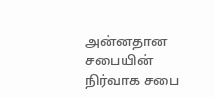அன்னதான சபையின் நிர்வாக சபை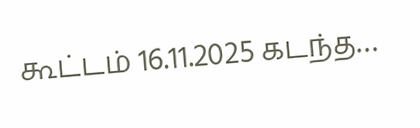கூட்டம் 16.11.2025 கடந்த…